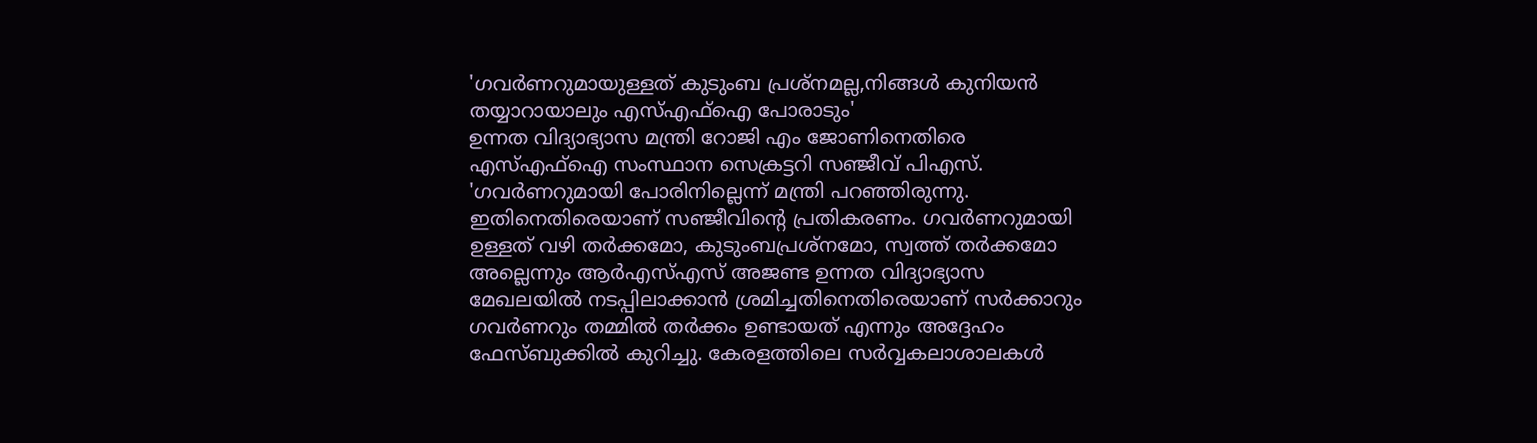'ഗവർണറുമായുള്ളത് കുടുംബ പ്രശ്നമല്ല,നിങ്ങൾ കുനിയൻ തയ്യാറായാലും എസ്എഫ്ഐ പോരാടും'
ഉന്നത വിദ്യാഭ്യാസ മന്ത്രി റോജി എം ജോണിനെതിരെ എസ്എഫ്ഐ സംസ്ഥാന സെക്രട്ടറി സഞ്ജീവ് പിഎസ്. 'ഗവർണറുമായി പോരിനില്ലെന്ന് മന്ത്രി പറഞ്ഞിരുന്നു. ഇതിനെതിരെയാണ് സഞ്ജീവിൻ്റെ പ്രതികരണം. ഗവർണറുമായി ഉള്ളത് വഴി തർക്കമോ, കുടുംബപ്രശ്നമോ, സ്വത്ത് തർക്കമോ അല്ലെന്നും ആർഎസ്എസ് അജണ്ട ഉന്നത വിദ്യാഭ്യാസ മേഖലയിൽ നടപ്പിലാക്കാൻ ശ്രമിച്ചതിനെതിരെയാണ് സർക്കാറും ഗവർണറും തമ്മിൽ തർക്കം ഉണ്ടായത് എന്നും അദ്ദേഹം ഫേസ്ബുക്കിൽ കുറിച്ചു. കേരളത്തിലെ സർവ്വകലാശാലകൾ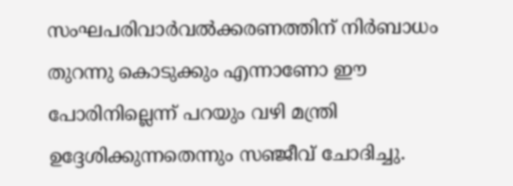സംഘപരിവാർവൽക്കരണത്തിന് നിർബാധം തുറന്നു കൊടുക്കും എന്നാണോ ഈ പോരിനില്ലെന്ന് പറയും വഴി മന്ത്രി ഉദ്ദേശിക്കുന്നതെന്നും സഞ്ജീവ് ചോദിച്ചു.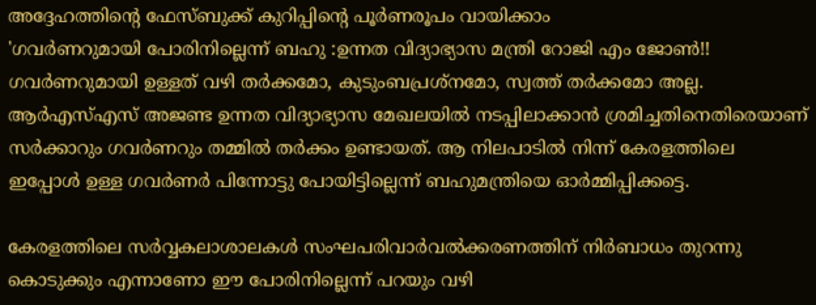അദ്ദേഹത്തിൻ്റെ ഫേസ്ബുക്ക് കുറിപ്പിൻ്റെ പൂർണരൂപം വായിക്കാം
'ഗവർണറുമായി പോരിനില്ലെന്ന് ബഹു :ഉന്നത വിദ്യാഭ്യാസ മന്ത്രി റോജി എം ജോൺ!! ഗവർണറുമായി ഉള്ളത് വഴി തർക്കമോ, കുടുംബപ്രശ്നമോ, സ്വത്ത് തർക്കമോ അല്ല. ആർഎസ്എസ് അജണ്ട ഉന്നത വിദ്യാഭ്യാസ മേഖലയിൽ നടപ്പിലാക്കാൻ ശ്രമിച്ചതിനെതിരെയാണ് സർക്കാറും ഗവർണറും തമ്മിൽ തർക്കം ഉണ്ടായത്. ആ നിലപാടിൽ നിന്ന് കേരളത്തിലെ ഇപ്പോൾ ഉള്ള ഗവർണർ പിന്നോട്ടു പോയിട്ടില്ലെന്ന് ബഹുമന്ത്രിയെ ഓർമ്മിപ്പിക്കട്ടെ.

കേരളത്തിലെ സർവ്വകലാശാലകൾ സംഘപരിവാർവൽക്കരണത്തിന് നിർബാധം തുറന്നു കൊടുക്കും എന്നാണോ ഈ പോരിനില്ലെന്ന് പറയും വഴി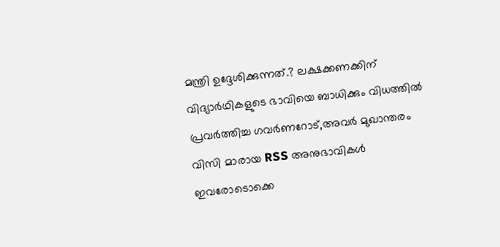മന്ത്രി ഉദ്ദേശിക്കുന്നത്.? ലക്ഷക്കണക്കിന് വിദ്യാർഥികളുടെ ഭാവിയെ ബാധിക്കും വിധത്തിൽ പ്രവർത്തിച്ച ഗവർണറോട്,അവർ മുഖാന്തരം വിസി മാരായ RSS അനുഭാവികൾ ഇവരോടൊക്കെ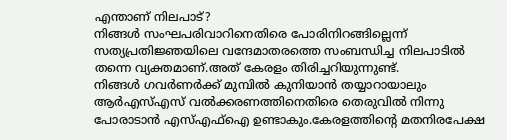എന്താണ് നിലപാട്?
നിങ്ങൾ സംഘപരിവാറിനെതിരെ പോരിനിറങ്ങില്ലെന്ന് സത്യപ്രതിജ്ഞയിലെ വന്ദേമാതരത്തെ സംബന്ധിച്ച നിലപാടിൽ തന്നെ വ്യക്തമാണ്.അത് കേരളം തിരിച്ചറിയുന്നുണ്ട്.
നിങ്ങൾ ഗവർണർക്ക് മുമ്പിൽ കുനിയാൻ തയ്യാറായാലും ആർഎസ്എസ് വൽക്കരണത്തിനെതിരെ തെരുവിൽ നിന്നു പോരാടാൻ എസ്എഫ്ഐ ഉണ്ടാകും.കേരളത്തിന്റെ മതനിരപേക്ഷ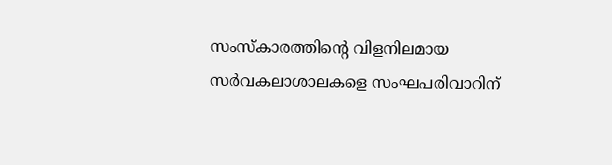സംസ്കാരത്തിന്റെ വിളനിലമായ സർവകലാശാലകളെ സംഘപരിവാറിന്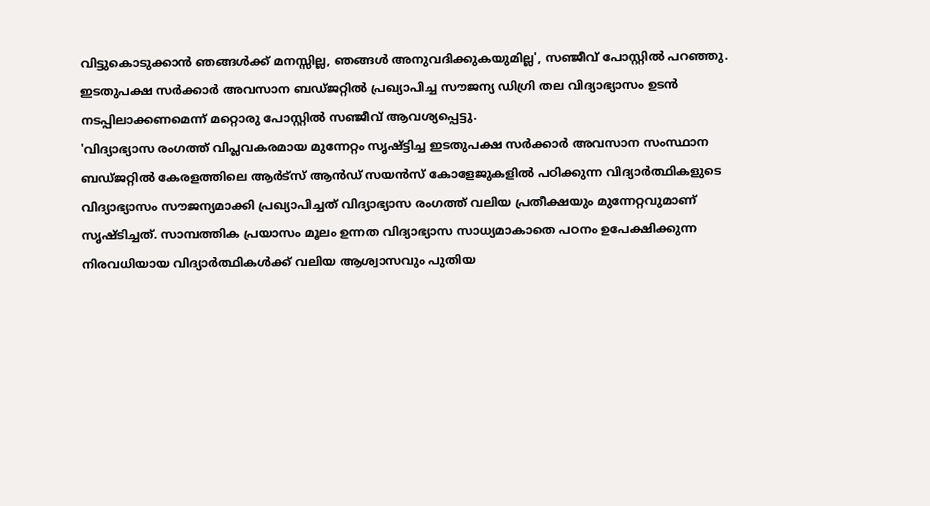വിട്ടുകൊടുക്കാൻ ഞങ്ങൾക്ക് മനസ്സില്ല, ഞങ്ങൾ അനുവദിക്കുകയുമില്ല', സഞ്ജീവ് പോസ്റ്റിൽ പറഞ്ഞു.
ഇടതുപക്ഷ സർക്കാർ അവസാന ബഡ്ജറ്റിൽ പ്രഖ്യാപിച്ച സൗജന്യ ഡിഗ്രി തല വിദ്യാഭ്യാസം ഉടൻ നടപ്പിലാക്കണമെന്ന് മറ്റൊരു പോസ്റ്റിൽ സഞ്ജീവ് ആവശ്യപ്പെട്ടു.
'വിദ്യാഭ്യാസ രംഗത്ത് വിപ്ലവകരമായ മുന്നേറ്റം സൃഷ്ട്ടിച്ച ഇടതുപക്ഷ സർക്കാർ അവസാന സംസ്ഥാന ബഡ്ജറ്റിൽ കേരളത്തിലെ ആർട്സ് ആൻഡ് സയൻസ് കോളേജുകളിൽ പഠിക്കുന്ന വിദ്യാർത്ഥികളുടെ വിദ്യാഭ്യാസം സൗജന്യമാക്കി പ്രഖ്യാപിച്ചത് വിദ്യാഭ്യാസ രംഗത്ത് വലിയ പ്രതീക്ഷയും മുന്നേറ്റവുമാണ് സൃഷ്ടിച്ചത്. സാമ്പത്തിക പ്രയാസം മൂലം ഉന്നത വിദ്യാഭ്യാസ സാധ്യമാകാതെ പഠനം ഉപേക്ഷിക്കുന്ന നിരവധിയായ വിദ്യാർത്ഥികൾക്ക് വലിയ ആശ്വാസവും പുതിയ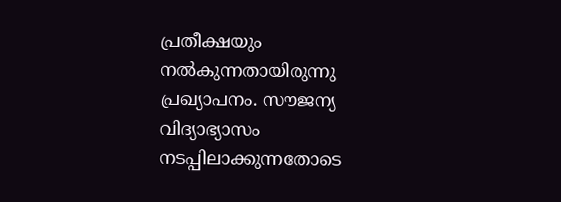പ്രതീക്ഷയും നൽകുന്നതായിരുന്നു പ്രഖ്യാപനം. സൗജന്യ വിദ്യാഭ്യാസം നടപ്പിലാക്കുന്നതോടെ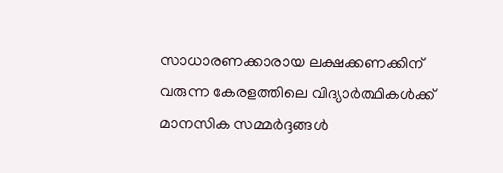സാധാരണക്കാരായ ലക്ഷക്കണക്കിന് വരുന്ന കേരളത്തിലെ വിദ്യാർത്ഥികൾക്ക് മാനസിക സമ്മർദ്ദങ്ങൾ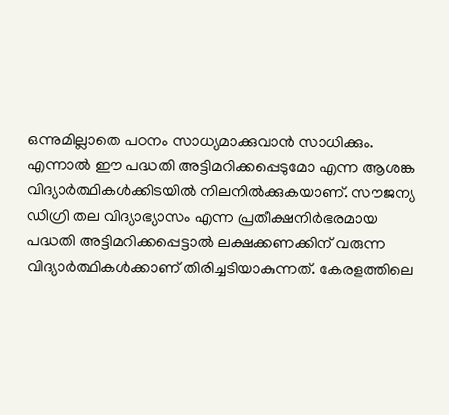ഒന്നുമില്ലാതെ പഠനം സാധ്യമാക്കുവാൻ സാധിക്കും.
എന്നാൽ ഈ പദ്ധതി അട്ടിമറിക്കപ്പെടുമോ എന്ന ആശങ്ക വിദ്യാർത്ഥികൾക്കിടയിൽ നിലനിൽക്കുകയാണ്. സൗജന്യ ഡിഗ്രി തല വിദ്യാഭ്യാസം എന്ന പ്രതീക്ഷനിർഭരമായ പദ്ധതി അട്ടിമറിക്കപ്പെട്ടാൽ ലക്ഷക്കണക്കിന് വരുന്ന വിദ്യാർത്ഥികൾക്കാണ് തിരിച്ചടിയാകുന്നത്. കേരളത്തിലെ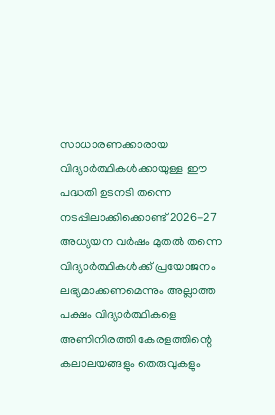സാധാരണക്കാരായ വിദ്യാർത്ഥികൾക്കായുള്ള ഈ പദ്ധതി ഉടനടി തന്നെ നടപ്പിലാക്കിക്കൊണ്ട് 2026-27 അധ്യയന വർഷം മുതൽ തന്നെ വിദ്യാർത്ഥികൾക്ക് പ്രയോജനം ലഭ്യമാക്കണമെന്നും അല്ലാത്ത പക്ഷം വിദ്യാർത്ഥികളെ അണിനിരത്തി കേരളത്തിന്റെ കലാലയങ്ങളും തെരുവുകളും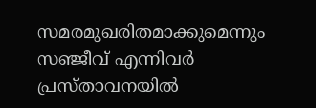സമരമുഖരിതമാക്കുമെന്നും സഞ്ജീവ് എന്നിവർ പ്രസ്താവനയിൽ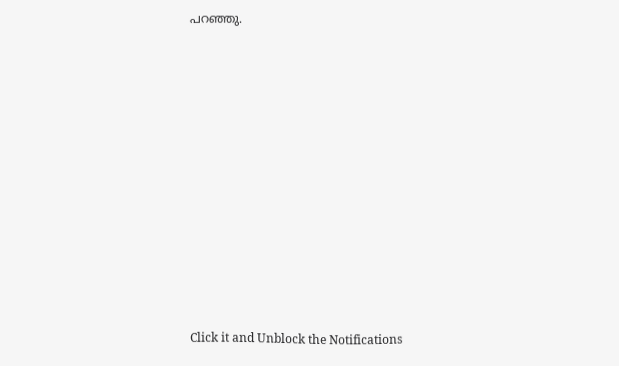പറഞ്ഞു.












Click it and Unblock the Notifications